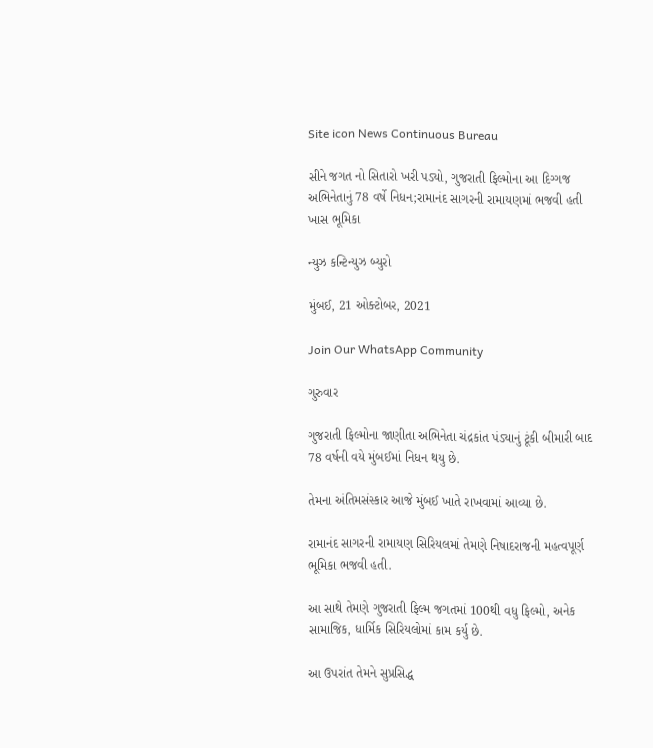Site icon News Continuous Bureau

સીને જગત નો સિતારો ખરી પડ્યો, ગુજરાતી ફિલ્મોના આ દિગ્ગજ અભિનેતાનું 78 વર્ષે નિધન;રામાનંદ સાગરની રામાયણમાં ભજવી હતી ખાસ ભૂમિકા

ન્યુઝ કન્ટિન્યુઝ બ્યુરો

મુંબઈ, 21 ઓક્ટોબર, 2021

Join Our WhatsApp Community

ગુરુવાર

ગુજરાતી ફિલ્મોના જાણીતા અભિનેતા ચંદ્રકાંત પંડ્યાનું ટૂંકી બીમારી બાદ 78 વર્ષની વયે મુંબઈમાં નિધન થયુ છે.

તેમના અંતિમસંસ્કાર આજે મુંબઈ ખાતે રાખવામાં આવ્યા છે.

રામાનંદ સાગરની રામાયણ સિરિયલમાં તેમણે નિષાદરાજની મહત્વપૂર્ણ ભૂમિકા ભજવી હતી.

આ સાથે તેમણે ગુજરાતી ફિલ્મ જગતમાં 100થી વધુ ફિલ્મો, અનેક સામાજિક, ધાર્મિક સિરિયલોમાં કામ કર્યુ છે.

આ ઉપરાંત તેમને સુપ્રસિદ્ધ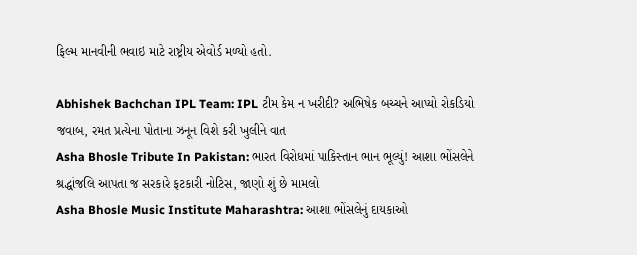ફિલ્મ માનવીની ભવાઇ માટે રાષ્ટ્રીય એવોર્ડ મળ્યો હતો.

Abhishek Bachchan IPL Team: IPL ટીમ કેમ ન ખરીદી? અભિષેક બચ્ચને આપ્યો રોકડિયો જવાબ, રમત પ્રત્યેના પોતાના ઝનૂન વિશે કરી ખુલીને વાત
Asha Bhosle Tribute In Pakistan: ભારત વિરોધમાં પાકિસ્તાન ભાન ભૂલ્યું! આશા ભોંસલેને શ્રદ્ધાંજલિ આપતા જ સરકારે ફટકારી નોટિસ, જાણો શું છે મામલો
Asha Bhosle Music Institute Maharashtra: આશા ભોંસલેનું દાયકાઓ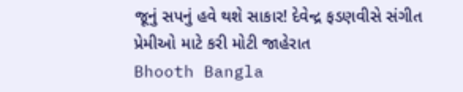જૂનું સપનું હવે થશે સાકાર! દેવેન્દ્ર ફડણવીસે સંગીત પ્રેમીઓ માટે કરી મોટી જાહેરાત
Bhooth Bangla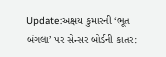Update:અક્ષય કુમારની ‘ભૂત બંગલા’ પર સેન્સર બોર્ડની કાતર: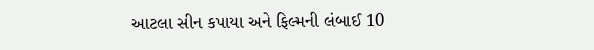આટલા સીન કપાયા અને ફિલ્મની લંબાઈ 10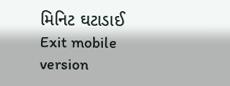મિનિટ ઘટાડાઈ
Exit mobile version